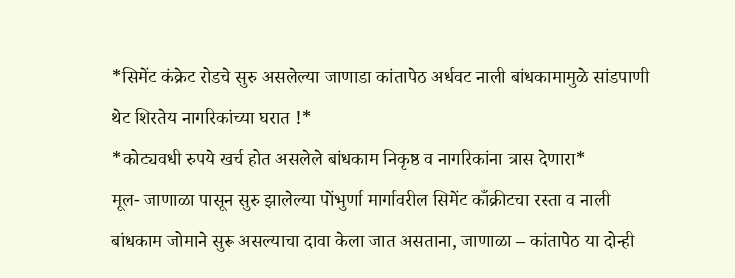*सिमेंट कंक्रेट रोडचे सुरु असलेल्या जाणाडा कांतापेठ अर्धवट नाली बांधकामामुळे सांडपाणी थेट शिरतेय नागरिकांच्या घरात !*
*कोट्यवधी रुपये खर्च होत असलेले बांधकाम निकृष्ठ व नागरिकांना त्रास देणारा*
मूल- जाणाळा पासून सुरु झालेल्या पोंभुर्णा मार्गावरील सिमेंट काँक्रीटचा रस्ता व नाली बांधकाम जोमाने सुरू असल्याचा दावा केला जात असताना, जाणाळा – कांतापेठ या दोन्ही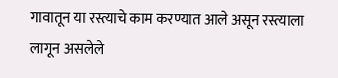गावातून या रस्त्याचे काम करण्यात आले असून रस्त्याला लागून असलेले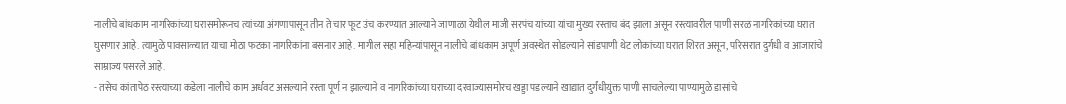नालीचे बांधकाम नागरिकांच्या घरासमोरूनच त्यांच्या अंगणापासून तीन ते चार फूट उंच करण्यात आल्याने जाणाळा येथील माजी सरपंच यांच्या यांचा मुख्य रस्ताच बंद झाला असून रस्त्यावरील पाणी सरळ नागरिकांच्या घरात घुसणार आहे. त्यामुळे पावसाळ्यात याचा मोठा फटका नागरिकांना बसनार आहे. मागील सहा महिन्यांपासून नालीचे बांधकाम अपूर्ण अवस्थेत सोडल्याने सांडपाणी थेट लोकांच्या घरात शिरत असून, परिसरात दुर्गधी व आजारांचे साम्राज्य पसरले आहे.
- तसेच कांतापेठ रस्त्याच्या कडेला नालीचे काम अर्धवट असल्याने रस्ता पूर्ण न झाल्याने व नागरिकांच्या घराच्या दरवाज्यासमोरच खड्डा पडल्याने खाद्यात दुर्गंधीयुक्त पाणी साचलेल्या पाण्यामुळे डासांचे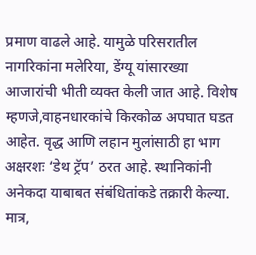प्रमाण वाढले आहे. यामुळे परिसरातील नागरिकांना मलेरिया, डेंग्यू यांसारख्या आजारांची भीती व्यक्त केली जात आहे. विशेष म्हणजे,वाहनधारकांचे किरकोळ अपघात घडत आहेत. वृद्ध आणि लहान मुलांसाठी हा भाग अक्षरशः ‘डेथ ट्रॅप’ ठरत आहे. स्थानिकांनी अनेकदा याबाबत संबंधितांकडे तक्रारी केल्या. मात्र,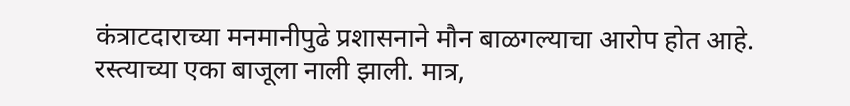कंत्राटदाराच्या मनमानीपुढे प्रशासनाने मौन बाळगल्याचा आरोप होत आहे. रस्त्याच्या एका बाजूला नाली झाली. मात्र,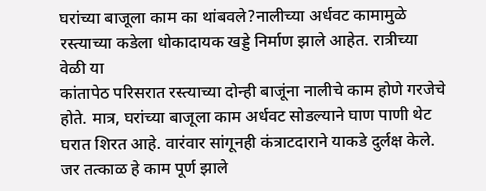घरांच्या बाजूला काम का थांबवले?नालीच्या अर्धवट कामामुळे रस्त्याच्या कडेला धोकादायक खड्डे निर्माण झाले आहेत. रात्रीच्या वेळी या
कांतापेठ परिसरात रस्त्याच्या दोन्ही बाजूंना नालीचे काम होणे गरजेचे होते. मात्र, घरांच्या बाजूला काम अर्धवट सोडल्याने घाण पाणी थेट घरात शिरत आहे. वारंवार सांगूनही कंत्राटदाराने याकडे दुर्लक्ष केले. जर तत्काळ हे काम पूर्ण झाले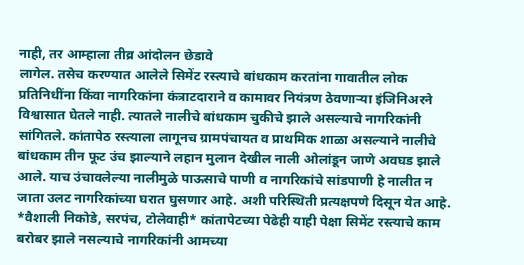नाही, तर आम्हाला तीव्र आंदोलन छेडावे
लागेल. तसेच करण्यात आलेले सिमेंट रस्त्याचे बांधकाम करतांना गावातील लोक प्रतिनिधींना किंवा नागरिकांना कंत्राटदाराने व कामावर नियंत्रण ठेवणाऱ्या इंजिनिअरने विश्वासात घेतले नाही. त्यातले नालीचे बांधकाम चुकीचे झाले असल्याचे नागरिकांनी सांगितले. कांतापेठ रस्त्याला लागूनच ग्रामपंचायत व प्राथमिक शाळा असल्याने नालीचे बांधकाम तीन फूट उंच झाल्याने लहान मुलान देखील नाली ओलांडून जाणे अवघड झाले आले. याच उंचावलेल्या नालीमुळे पाऊसाचे पाणी व नागरिकांचे सांडपाणी हे नालीत न जाता उलट नागरिकांच्या घरात घुसणार आहे. अशी परिस्थिती प्रत्यक्षपणे दिसून येत आहे. *वैशाली निकोडे, सरपंच, टोलेवाही* कांतापेटच्या पेढेही याही पेक्षा सिमेंट रस्त्याचे काम बरोबर झाले नसल्याचे नागरिकांनी आमच्या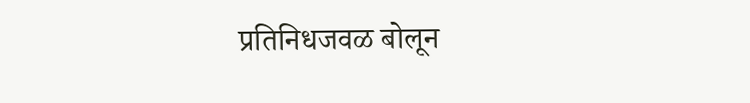प्रतिनिधजवळ बोलून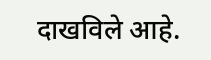दाखविले आहे.